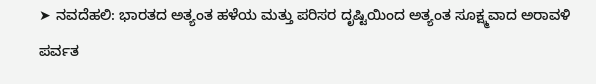➤ ನವದೆಹಲಿ: ಭಾರತದ ಅತ್ಯಂತ ಹಳೆಯ ಮತ್ತು ಪರಿಸರ ದೃಷ್ಟಿಯಿಂದ ಅತ್ಯಂತ ಸೂಕ್ಷ್ಮವಾದ ಅರಾವಳಿ ಪರ್ವತ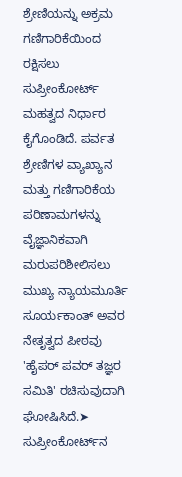ಶ್ರೇಣಿಯನ್ನು ಅಕ್ರಮ ಗಣಿಗಾರಿಕೆಯಿಂದ ರಕ್ಷಿಸಲು ಸುಪ್ರೀಂಕೋರ್ಟ್ ಮಹತ್ವದ ನಿರ್ಧಾರ ಕೈಗೊಂಡಿದೆ. ಪರ್ವತ ಶ್ರೇಣಿಗಳ ವ್ಯಾಖ್ಯಾನ ಮತ್ತು ಗಣಿಗಾರಿಕೆಯ ಪರಿಣಾಮಗಳನ್ನು ವೈಜ್ಞಾನಿಕವಾಗಿ ಮರುಪರಿಶೀಲಿಸಲು ಮುಖ್ಯ ನ್ಯಾಯಮೂರ್ತಿ ಸೂರ್ಯಕಾಂತ್ ಅವರ ನೇತೃತ್ವದ ಪೀಠವು 'ಹೈಪರ್ ಪವರ್ ತಜ್ಞರ ಸಮಿತಿ' ರಚಿಸುವುದಾಗಿ ಘೋಷಿಸಿದೆ.➤ ಸುಪ್ರೀಂಕೋರ್ಟ್‌ನ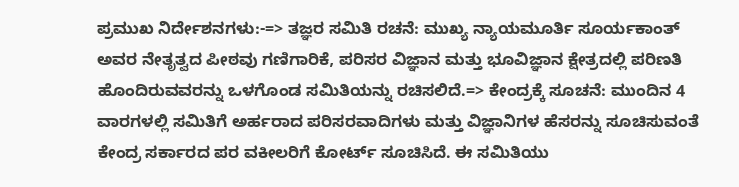ಪ್ರಮುಖ ನಿರ್ದೇಶನಗಳು:-=> ತಜ್ಞರ ಸಮಿತಿ ರಚನೆ: ಮುಖ್ಯ ನ್ಯಾಯಮೂರ್ತಿ ಸೂರ್ಯಕಾಂತ್ ಅವರ ನೇತೃತ್ವದ ಪೀಠವು ಗಣಿಗಾರಿಕೆ, ಪರಿಸರ ವಿಜ್ಞಾನ ಮತ್ತು ಭೂವಿಜ್ಞಾನ ಕ್ಷೇತ್ರದಲ್ಲಿ ಪರಿಣತಿ ಹೊಂದಿರುವವರನ್ನು ಒಳಗೊಂಡ ಸಮಿತಿಯನ್ನು ರಚಿಸಲಿದೆ.=> ಕೇಂದ್ರಕ್ಕೆ ಸೂಚನೆ: ಮುಂದಿನ 4 ವಾರಗಳಲ್ಲಿ ಸಮಿತಿಗೆ ಅರ್ಹರಾದ ಪರಿಸರವಾದಿಗಳು ಮತ್ತು ವಿಜ್ಞಾನಿಗಳ ಹೆಸರನ್ನು ಸೂಚಿಸುವಂತೆ ಕೇಂದ್ರ ಸರ್ಕಾರದ ಪರ ವಕೀಲರಿಗೆ ಕೋರ್ಟ್ ಸೂಚಿಸಿದೆ. ಈ ಸಮಿತಿಯು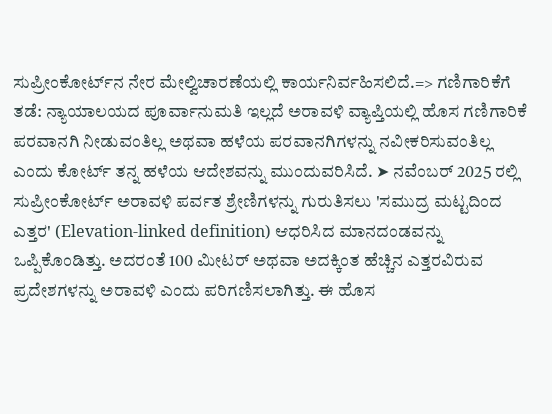ಸುಪ್ರೀಂಕೋರ್ಟ್‌ನ ನೇರ ಮೇಲ್ವಿಚಾರಣೆಯಲ್ಲಿ ಕಾರ್ಯನಿರ್ವಹಿಸಲಿದೆ.=> ಗಣಿಗಾರಿಕೆಗೆ ತಡೆ: ನ್ಯಾಯಾಲಯದ ಪೂರ್ವಾನುಮತಿ ಇಲ್ಲದೆ ಅರಾವಳಿ ವ್ಯಾಪ್ತಿಯಲ್ಲಿ ಹೊಸ ಗಣಿಗಾರಿಕೆ ಪರವಾನಗಿ ನೀಡುವಂತಿಲ್ಲ ಅಥವಾ ಹಳೆಯ ಪರವಾನಗಿಗಳನ್ನು ನವೀಕರಿಸುವಂತಿಲ್ಲ ಎಂದು ಕೋರ್ಟ್ ತನ್ನ ಹಳೆಯ ಆದೇಶವನ್ನು ಮುಂದುವರಿಸಿದೆ. ➤ ನವೆಂಬರ್ 2025 ರಲ್ಲಿ ಸುಪ್ರೀಂಕೋರ್ಟ್ ಅರಾವಳಿ ಪರ್ವತ ಶ್ರೇಣಿಗಳನ್ನು ಗುರುತಿಸಲು 'ಸಮುದ್ರ ಮಟ್ಟದಿಂದ ಎತ್ತರ' (Elevation-linked definition) ಆಧರಿಸಿದ ಮಾನದಂಡವನ್ನು ಒಪ್ಪಿಕೊಂಡಿತ್ತು. ಅದರಂತೆ 100 ಮೀಟರ್ ಅಥವಾ ಅದಕ್ಕಿಂತ ಹೆಚ್ಚಿನ ಎತ್ತರವಿರುವ ಪ್ರದೇಶಗಳನ್ನು ಅರಾವಳಿ ಎಂದು ಪರಿಗಣಿಸಲಾಗಿತ್ತು. ಈ ಹೊಸ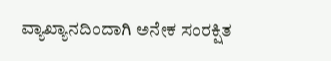ವ್ಯಾಖ್ಯಾನದಿಂದಾಗಿ ಅನೇಕ ಸಂರಕ್ಷಿತ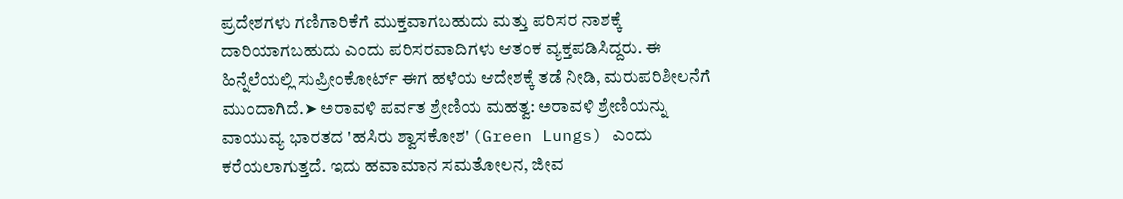ಪ್ರದೇಶಗಳು ಗಣಿಗಾರಿಕೆಗೆ ಮುಕ್ತವಾಗಬಹುದು ಮತ್ತು ಪರಿಸರ ನಾಶಕ್ಕೆ ದಾರಿಯಾಗಬಹುದು ಎಂದು ಪರಿಸರವಾದಿಗಳು ಆತಂಕ ವ್ಯಕ್ತಪಡಿಸಿದ್ದರು. ಈ ಹಿನ್ನೆಲೆಯಲ್ಲಿ ಸುಪ್ರೀಂಕೋರ್ಟ್ ಈಗ ಹಳೆಯ ಆದೇಶಕ್ಕೆ ತಡೆ ನೀಡಿ, ಮರುಪರಿಶೀಲನೆಗೆ ಮುಂದಾಗಿದೆ.➤ ಅರಾವಳಿ ಪರ್ವತ ಶ್ರೇಣಿಯ ಮಹತ್ವ: ಅರಾವಳಿ ಶ್ರೇಣಿಯನ್ನು ವಾಯುವ್ಯ ಭಾರತದ 'ಹಸಿರು ಶ್ವಾಸಕೋಶ' (Green Lungs) ಎಂದು ಕರೆಯಲಾಗುತ್ತದೆ. ಇದು ಹವಾಮಾನ ಸಮತೋಲನ, ಜೀವ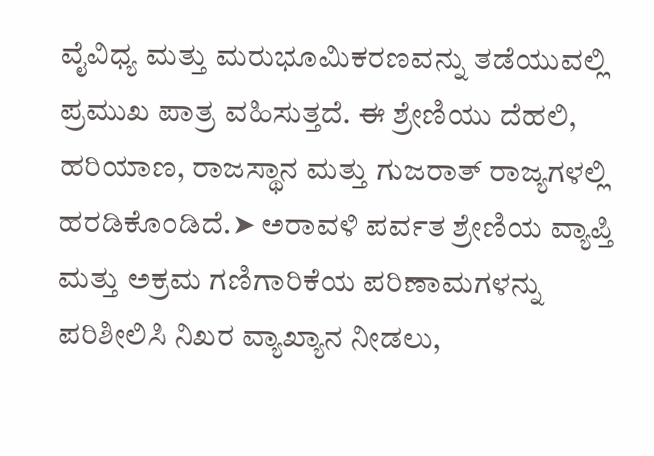ವೈವಿಧ್ಯ ಮತ್ತು ಮರುಭೂಮಿಕರಣವನ್ನು ತಡೆಯುವಲ್ಲಿ ಪ್ರಮುಖ ಪಾತ್ರ ವಹಿಸುತ್ತದೆ. ಈ ಶ್ರೇಣಿಯು ದೆಹಲಿ, ಹರಿಯಾಣ, ರಾಜಸ್ಥಾನ ಮತ್ತು ಗುಜರಾತ್ ರಾಜ್ಯಗಳಲ್ಲಿ ಹರಡಿಕೊಂಡಿದೆ.➤ ಅರಾವಳಿ ಪರ್ವತ ಶ್ರೇಣಿಯ ವ್ಯಾಪ್ತಿ ಮತ್ತು ಅಕ್ರಮ ಗಣಿಗಾರಿಕೆಯ ಪರಿಣಾಮಗಳನ್ನು ಪರಿಶೀಲಿಸಿ ನಿಖರ ವ್ಯಾಖ್ಯಾನ ನೀಡಲು,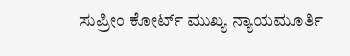ಸುಪ್ರೀಂ ಕೋರ್ಟ್ ಮುಖ್ಯ ನ್ಯಾಯಮೂರ್ತಿ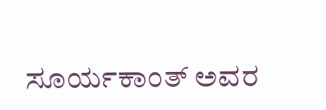ಸೂರ್ಯಕಾಂತ್ ಅವರ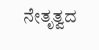ನೇತೃತ್ವದ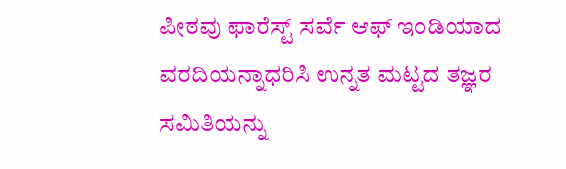ಪೀಠವು ಫಾರೆಸ್ಟ್ ಸರ್ವೆ ಆಫ್ ಇಂಡಿಯಾದ ವರದಿಯನ್ನಾಧರಿಸಿ ಉನ್ನತ ಮಟ್ಟದ ತಜ್ಞರ ಸಮಿತಿಯನ್ನು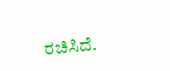ರಚಿಸಿದೆ.